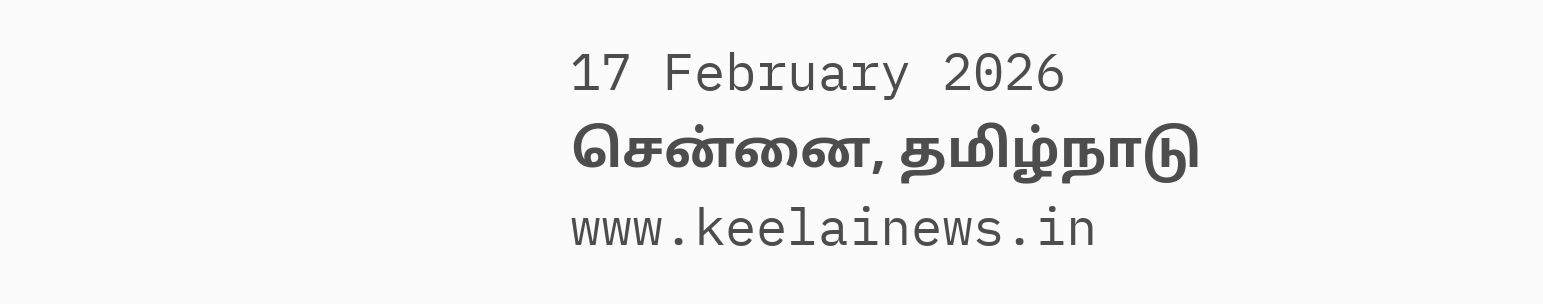17 February 2026 சென்னை, தமிழ்நாடு
www.keelainews.in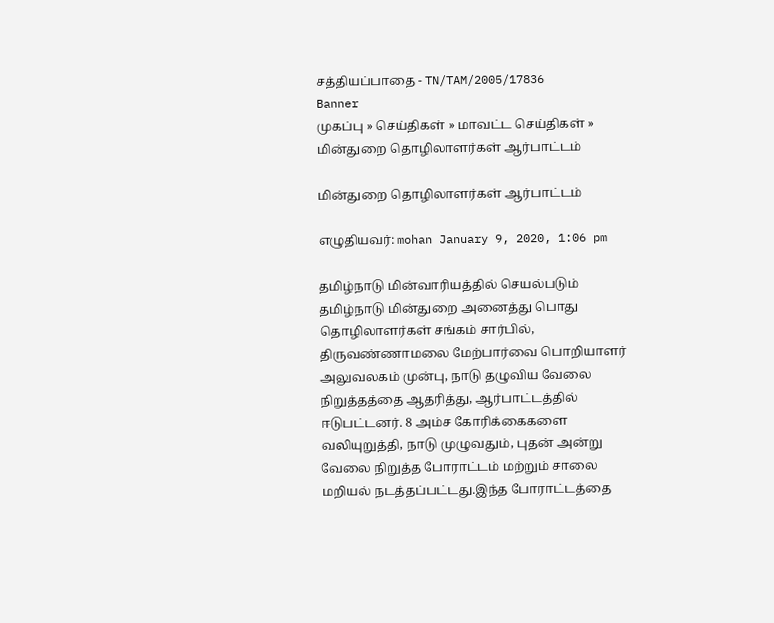சத்தியப்பாதை - TN/TAM/2005/17836
Banner
முகப்பு » செய்திகள் » மாவட்ட செய்திகள் » மின்துறை தொழிலாளர்கள் ஆர்பாட்டம்

மின்துறை தொழிலாளர்கள் ஆர்பாட்டம்

எழுதியவர்: mohan January 9, 2020, 1:06 pm

தமிழ்நாடு மின்வாரியத்தில் செயல்படும் தமிழ்நாடு மின்துறை அனைத்து பொது தொழிலாளர்கள் சங்கம் சார்பில், திருவண்ணாமலை மேற்பார்வை பொறியாளர் அலுவலகம் முன்பு, நாடு தழுவிய வேலை நிறுத்தத்தை ஆதரித்து, ஆர்பாட்டத்தில் ஈடுபட்டனர். 8 அம்ச கோரிக்கைகளை வலியுறுத்தி, நாடு முழுவதும், புதன் அன்று வேலை நிறுத்த போராட்டம் மற்றும் சாலை மறியல் நடத்தப்பட்டது.இந்த போராட்டத்தை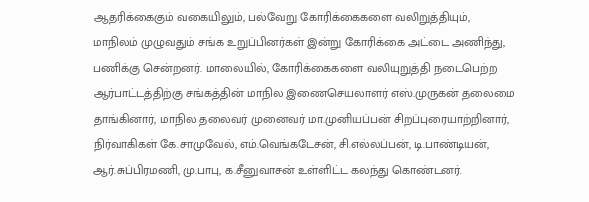ஆதரிக்கைகும் வகையிலும், பல்வேறு கோரிக்கைகளை வலிறுத்தியும், மாநிலம் முழுவதும் சங்க உறுப்பினர்கள் இன்று கோரிக்கை அட்டை அணிந்து, பணிக்கு சென்றனர். மாலையில், கோரிக்கைகளை வலியுறுத்தி நடைபெற்ற ஆர்பாட்டத்திற்கு சங்கத்தின் மாநில இணைசெயலாளர் எஸ்.முருகன் தலைமை தாங்கினார், மாநில தலைவர் முனைவர் மா.முனியப்பன் சிறப்புரையாற்றினார், நிர்வாகிகள் கே.சாமுவேல், எம்.வெங்கடேசன், சி.எல்லப்பன், டி.பாண்டியன், ஆர்.சுப்பிரமணி, மு.பாபு, க.சீனுவாசன் உள்ளிட்ட கலந்து கொண்டனர்.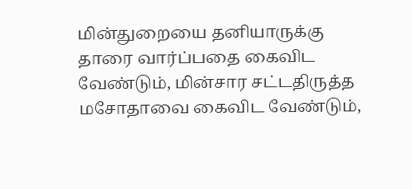மின்துறையை தனியாருக்கு தாரை வார்ப்பதை கைவிட வேண்டும், மின்சார சட்டதிருத்த மசோதாவை கைவிட வேண்டும்,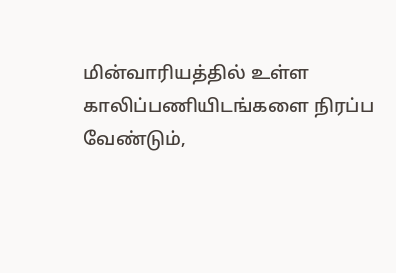மின்வாரியத்தில் உள்ள காலிப்பணியிடங்களை நிரப்ப வேண்டும்,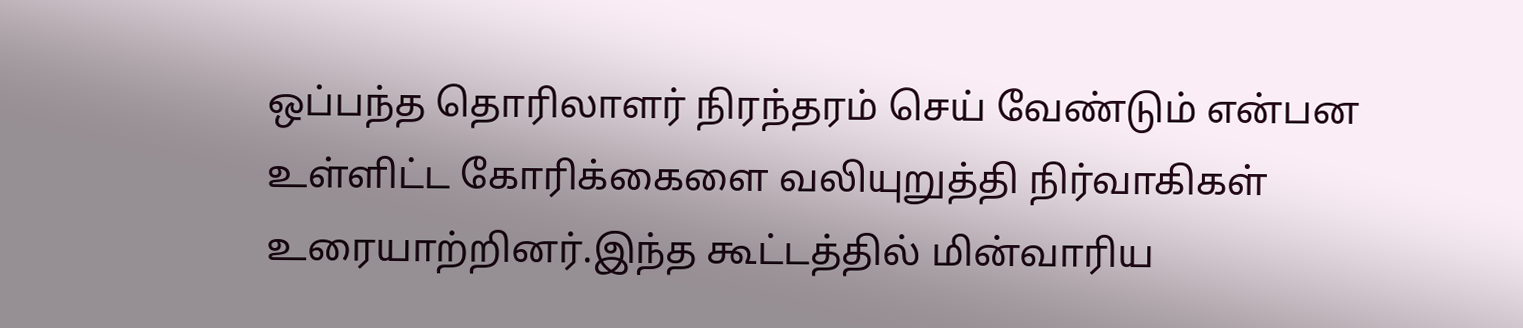ஒப்பந்த தொரிலாளர் நிரந்தரம் செய் வேண்டும் என்பன உள்ளிட்ட கோரிக்கைளை வலியுறுத்தி நிர்வாகிகள் உரையாற்றினர்.இந்த கூட்டத்தில் மின்வாரிய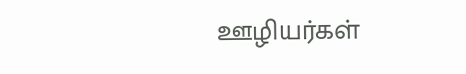ஊழியர்கள்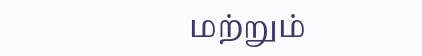மற்றும்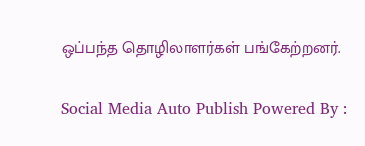ஒப்பந்த தொழிலாளர்கள் பங்கேற்றனர்.

Social Media Auto Publish Powered By :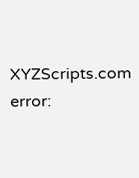XYZScripts.com
error: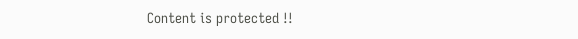Content is protected !!